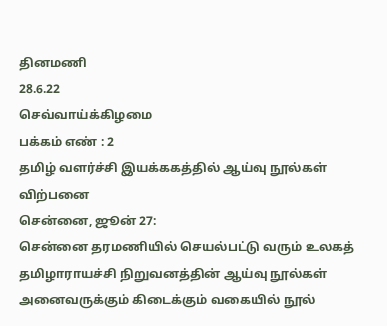தினமணி
28.6.22
செவ்வாய்க்கிழமை
பக்கம் எண் : 2
தமிழ் வளர்ச்சி இயக்ககத்தில் ஆய்வு நூல்கள் விற்பனை
சென்னை, ஜூன் 27:
சென்னை தரமணியில் செயல்பட்டு வரும் உலகத் தமிழாராயச்சி நிறுவனத்தின் ஆய்வு நூல்கள்
அனைவருக்கும் கிடைக்கும் வகையில் நூல்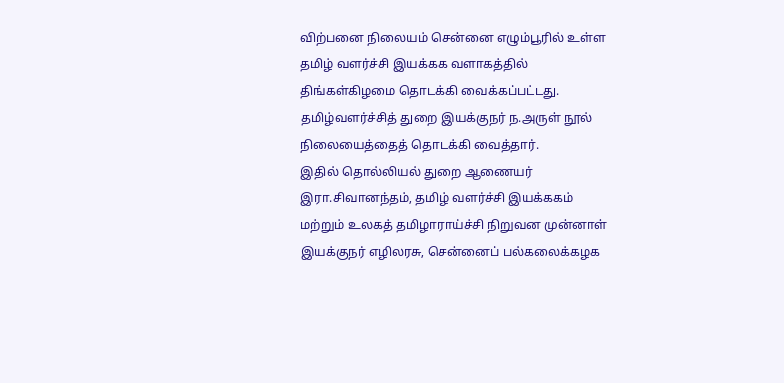விற்பனை நிலையம் சென்னை எழும்பூரில் உள்ள தமிழ் வளர்ச்சி இயக்கக வளாகத்தில் திங்கள்கிழமை தொடக்கி வைக்கப்பட்டது.
தமிழ்வளர்ச்சித் துறை இயக்குநர் ந.அருள் நூல் நிலையைத்தைத் தொடக்கி வைத்தார்.
இதில் தொல்லியல் துறை ஆணையர் இரா.சிவானந்தம், தமிழ் வளர்ச்சி இயக்ககம் மற்றும் உலகத் தமிழாராய்ச்சி நிறுவன முன்னாள் இயக்குநர் எழிலரசு, சென்னைப் பல்கலைக்கழக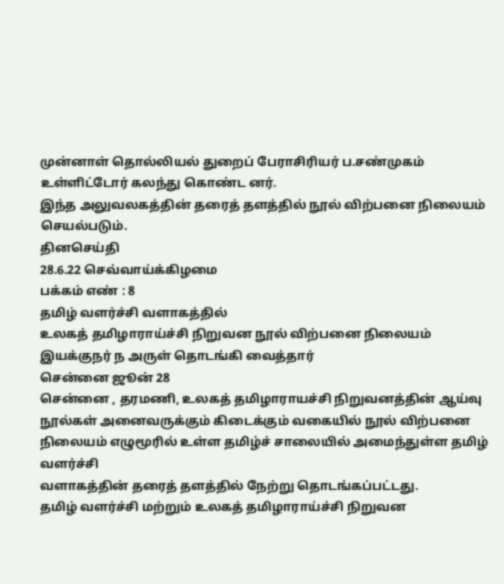முன்னாள் தொல்லியல் துறைப் பேராசிரியர் ப.சண்முகம் உள்ளிட்டோர் கலந்து கொண்ட னர்.
இந்த அலுவலகத்தின் தரைத் தளத்தில் நூல் விற்பனை நிலையம் செயல்படும்.
தினசெய்தி
28.6.22 செவ்வாய்க்கிழமை
பக்கம் எண் : 8
தமிழ் வளர்ச்சி வளாகத்தில்
உலகத் தமிழாராய்ச்சி நிறுவன நூல் விற்பனை நிலையம்
இயக்குநர் ந அருள் தொடங்கி வைத்தார்
சென்னை ஜூன் 28
சென்னை , தரமணி, உலகத் தமிழாராயச்சி நிறுவனத்தின் ஆய்வு நூல்கள் அனைவருக்கும் கிடைக்கும் வகையில் நூல் விற்பனை நிலையம் எழுமூரில் உள்ள தமிழ்ச் சாலையில் அமைந்துள்ள தமிழ் வளர்ச்சி
வளாகத்தின் தரைத் தளத்தில் நேற்று தொடங்கப்பட்டது.
தமிழ் வளர்ச்சி மற்றும் உலகத் தமிழாராய்ச்சி நிறுவன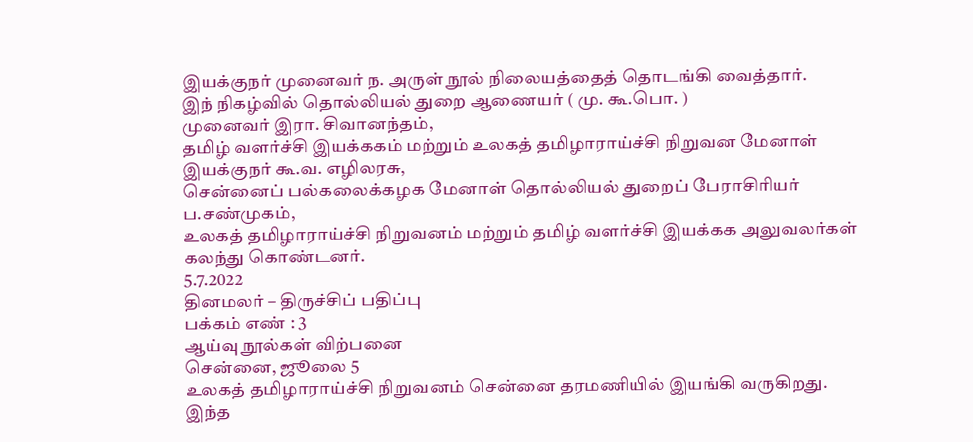இயக்குநர் முனைவர் ந. அருள் நூல் நிலையத்தைத் தொடங்கி வைத்தார்.
இந் நிகழ்வில் தொல்லியல் துறை ஆணையர் ( மு. கூ.பொ. )
முனைவர் இரா. சிவானந்தம்,
தமிழ் வளர்ச்சி இயக்ககம் மற்றும் உலகத் தமிழாராய்ச்சி நிறுவன மேனாள் இயக்குநர் கூ.வ. எழிலரசு,
சென்னைப் பல்கலைக்கழக மேனாள் தொல்லியல் துறைப் பேராசிரியர் ப.சண்முகம்,
உலகத் தமிழாராய்ச்சி நிறுவனம் மற்றும் தமிழ் வளர்ச்சி இயக்கக அலுவலர்கள் கலந்து கொண்டனர்.
5.7.2022
தினமலர் – திருச்சிப் பதிப்பு
பக்கம் எண் : 3
ஆய்வு நூல்கள் விற்பனை
சென்னை, ஜூலை 5
உலகத் தமிழாராய்ச்சி நிறுவனம் சென்னை தரமணியில் இயங்கி வருகிறது.
இந்த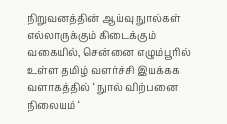நிறுவனத்தின் ஆய்வு நுால்கள் எல்லாருக்கும் கிடைக்கும் வகையில், சென்னை எழும்பூரில் உள்ள தமிழ் வளர்ச்சி இயக்கக வளாகத்தில் ‘ நுால் விற்பனை நிலையம் ‘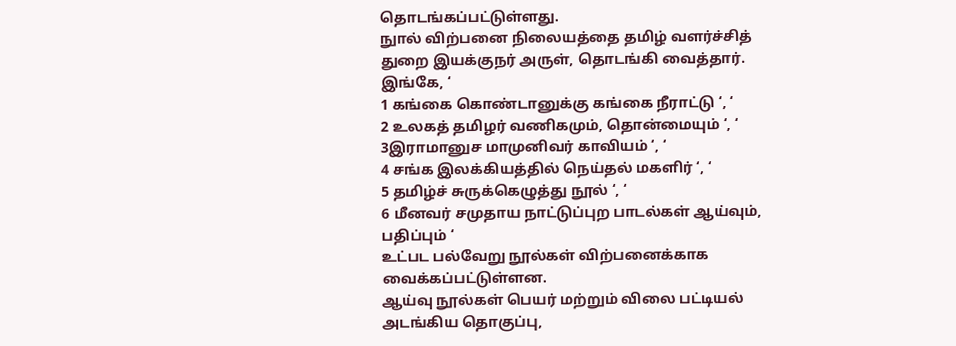தொடங்கப்பட்டுள்ளது.
நுால் விற்பனை நிலையத்தை தமிழ் வளர்ச்சித் துறை இயக்குநர் அருள், தொடங்கி வைத்தார்.
இங்கே, ‘
1 கங்கை கொண்டானுக்கு கங்கை நீராட்டு ‘, ‘
2 உலகத் தமிழர் வணிகமும், தொன்மையும் ‘, ‘
3இராமானுச மாமுனிவர் காவியம் ‘, ‘
4 சங்க இலக்கியத்தில் நெய்தல் மகளிர் ‘, ‘
5 தமிழ்ச் சுருக்கெழுத்து நூல் ‘, ‘
6 மீனவர் சமுதாய நாட்டுப்புற பாடல்கள் ஆய்வும், பதிப்பும் ‘
உட்பட பல்வேறு நூல்கள் விற்பனைக்காக வைக்கப்பட்டுள்ளன.
ஆய்வு நூல்கள் பெயர் மற்றும் விலை பட்டியல் அடங்கிய தொகுப்பு,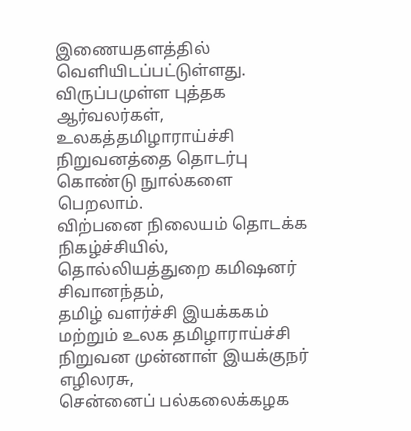இணையதளத்தில்
வெளியிடப்பட்டுள்ளது.
விருப்பமுள்ள புத்தக ஆர்வலர்கள், உலகத்தமிழாராய்ச்சி நிறுவனத்தை தொடர்பு கொண்டு நுால்களை பெறலாம்.
விற்பனை நிலையம் தொடக்க நிகழ்ச்சியில், தொல்லியத்துறை கமிஷனர் சிவானந்தம்,
தமிழ் வளர்ச்சி இயக்ககம் மற்றும் உலக தமிழாராய்ச்சி நிறுவன முன்னாள் இயக்குநர் எழிலரசு,
சென்னைப் பல்கலைக்கழக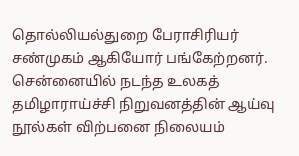தொல்லியல்துறை பேராசிரியர் சண்முகம் ஆகியோர் பங்கேற்றனர்.
சென்னையில் நடந்த உலகத் தமிழாராய்ச்சி நிறுவனத்தின் ஆய்வு நூல்கள் விற்பனை நிலையம்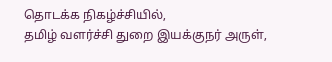தொடக்க நிகழ்ச்சியில்,
தமிழ் வளர்ச்சி துறை இயக்குநர் அருள்,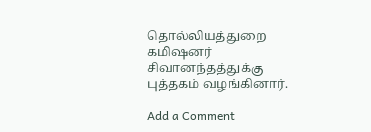தொல்லியத்துறை கமிஷனர் சிவானந்தத்துக்கு புத்தகம் வழங்கினார்.

Add a Comment